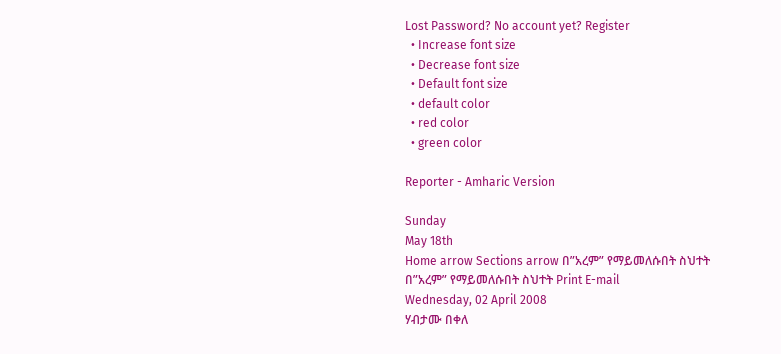Lost Password? No account yet? Register
  • Increase font size
  • Decrease font size
  • Default font size
  • default color
  • red color
  • green color

Reporter - Amharic Version

Sunday
May 18th
Home arrow Sections arrow በ”አረም” የማይመለሱበት ስህተት
በ”አረም” የማይመለሱበት ስህተት Print E-mail
Wednesday, 02 April 2008
ሃብታሙ በቀለ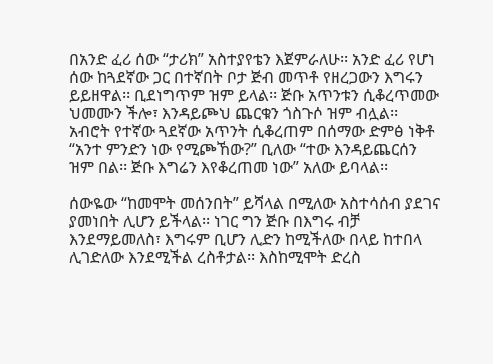በአንድ ፈሪ ሰው “ታሪክ” አስተያየቴን እጀምራለሁ፡፡ አንድ ፈሪ የሆነ ሰው ከጓደኛው ጋር በተኛበት ቦታ ጅብ መጥቶ የዘረጋውን እግሩን ይይዘዋል፡፡ ቢደነግጥም ዝም ይላል፡፡ ጅቡ አጥንቱን ሲቆረጥመው ህመሙን ችሎ፣ እንዳይጮህ ጨርቁን ጎስጉሶ ዝም ብሏል፡፡
አብሮት የተኛው ጓደኛው አጥንት ሲቆረጠም በሰማው ድምፅ ነቅቶ “አንተ ምንድን ነው የሚጮኸው?” ቢለው “ተው እንዳይጨርሰን ዝም በል፡፡ ጅቡ እግሬን እየቆረጠመ ነው” አለው ይባላል፡፡

ሰውዬው “ከመሞት መሰንበት” ይሻላል በሚለው አስተሳሰብ ያደገና ያመነበት ሊሆን ይችላል፡፡ ነገር ግን ጅቡ በእግሩ ብቻ እንደማይመለስ፣ እግሩም ቢሆን ሊድን ከሚችለው በላይ ከተበላ ሊገድለው እንደሚችል ረስቶታል፡፡ እስከሚሞት ድረስ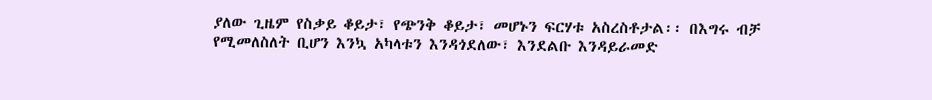ያለው ጊዜም የስቃይ ቆይታ፣ የጭንቅ ቆይታ፣ መሆኑን ፍርሃቱ አስረስቶታል፡፡ በእግሩ ብቻ የሚመለስለት ቢሆን እንኳ አካላቱን እንዳጎደለው፣ እንደልቡ እንዳይራመድ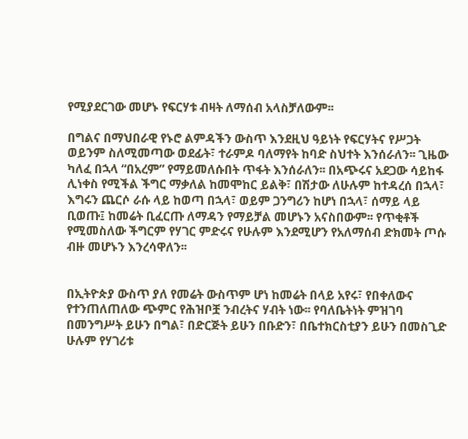የሚያደርገው መሆኑ የፍርሃቱ ብዛት ለማሰብ አላስቻለውም፡፡

በግልና በማህበራዊ የኑሮ ልምዳችን ውስጥ እንደዚህ ዓይነት የፍርሃትና የሥጋት ወይንም ስለሚመጣው ወደፊት፣ ተራምዶ ባለማየት ከባድ ስህተት እንሰራለን፡፡ ጊዜው ካለፈ በኋላ “በአረም” የማይመለሱበት ጥፋት እንሰራለን፡፡ በአጭሩና አደጋው ሳይከፋ ሊነቀስ የሚችል ችግር ማቃለል ከመሞከር ይልቅ፣ በሽታው ለሁሉም ከተዳረሰ በኋላ፣ እግሩን ጨርሶ ራሱ ላይ ከወጣ በኋላ፣ ወይም ጋንግሪን ከሆነ በኋላ፣ ሰማይ ላይ ቢወጡ፤ ከመሬት ቢፈርጡ ለማዳን የማይቻል መሆኑን አናስበውም፡፡ የጥቂቶች የሚመስለው ችግርም የሃገር ምድሩና የሁሉም እንደሚሆን የአለማሰብ ድክመት ጦሱ ብዙ መሆኑን እንረሳዋለን፡፡


በኢትዮጵያ ውስጥ ያለ የመሬት ውስጥም ሆነ ከመሬት በላይ አየሩ፣ የበቀለውና የተንጠለጠለው ጭምር የሕዝቦቿ ንብረትና ሃብት ነው፡፡ የባለቤትነት ምዝገባ በመንግሥት ይሁን በግል፣ በድርጅት ይሁን በቡድን፣ በቤተክርስቲያን ይሁን በመስጊድ ሁሉም የሃገሪቱ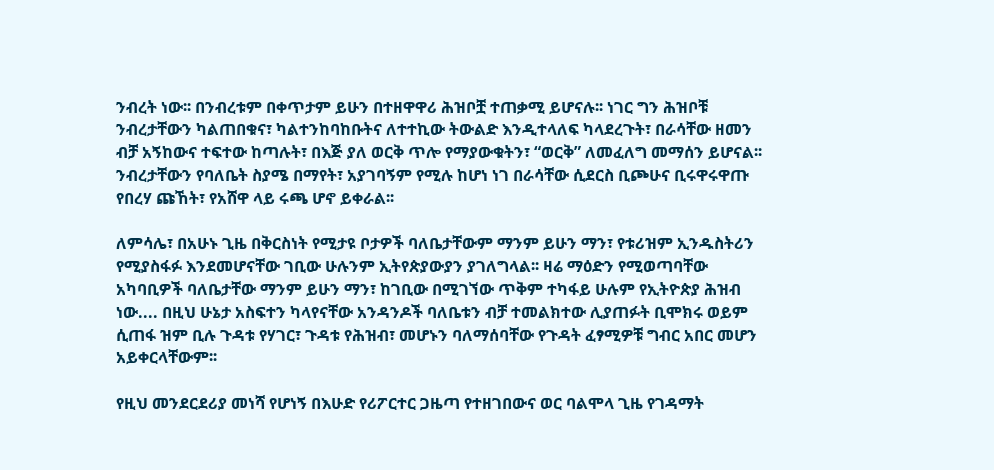ንብረት ነው፡፡ በንብረቱም በቀጥታም ይሁን በተዘዋዋሪ ሕዝቦቿ ተጠቃሚ ይሆናሉ፡፡ ነገር ግን ሕዝቦቹ ንብረታቸውን ካልጠበቁና፣ ካልተንከባከቡትና ለተተኪው ትውልድ እንዲተላለፍ ካላደረጉት፣ በራሳቸው ዘመን ብቻ አኝከውና ተፍተው ከጣሉት፣ በእጅ ያለ ወርቅ ጥሎ የማያውቁትን፣ “ወርቅ” ለመፈለግ መማሰን ይሆናል፡፡ ንብረታቸውን የባለቤት ስያሜ በማየት፣ አያገባኝም የሚሉ ከሆነ ነገ በራሳቸው ሲደርስ ቢጮሁና ቢሩዋሩዋጡ የበረሃ ጩኸት፣ የአሸዋ ላይ ሩጫ ሆኖ ይቀራል፡፡

ለምሳሌ፣ በአሁኑ ጊዜ በቅርስነት የሚታዩ ቦታዎች ባለቤታቸውም ማንም ይሁን ማን፣ የቱሪዝም ኢንዱስትሪን የሚያስፋፉ እንደመሆናቸው ገቢው ሁሉንም ኢትየጵያውያን ያገለግላል፡፡ ዛሬ ማዕድን የሚወጣባቸው አካባቢዎች ባለቤታቸው ማንም ይሁን ማን፣ ከገቢው በሚገኘው ጥቅም ተካፋይ ሁሉም የኢትዮጵያ ሕዝብ ነው.... በዚህ ሁኔታ አስፍተን ካላየናቸው አንዳንዶች ባለቤቱን ብቻ ተመልክተው ሊያጠፉት ቢሞክሩ ወይም ሲጠፋ ዝም ቢሉ ጉዳቱ የሃገር፣ ጉዳቱ የሕዝብ፣ መሆኑን ባለማሰባቸው የጉዳት ፈፃሚዎቹ ግብር አበር መሆን አይቀርላቸውም፡፡

የዚህ መንደርደሪያ መነሻ የሆነኝ በእሁድ የሪፖርተር ጋዜጣ የተዘገበውና ወር ባልሞላ ጊዜ የገዳማት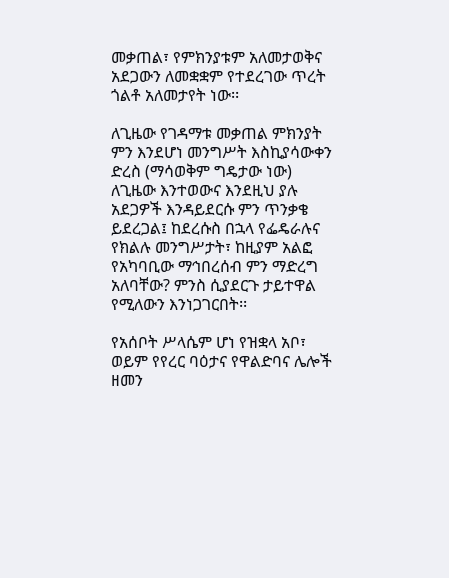መቃጠል፣ የምክንያቱም አለመታወቅና አደጋውን ለመቋቋም የተደረገው ጥረት ጎልቶ አለመታየት ነው፡፡

ለጊዜው የገዳማቱ መቃጠል ምክንያት ምን እንደሆነ መንግሥት እስኪያሳውቀን ድረስ (ማሳወቅም ግዴታው ነው) ለጊዜው እንተወውና እንደዚህ ያሉ አደጋዎች እንዳይደርሱ ምን ጥንቃቄ ይደረጋል፤ ከደረሱስ በኋላ የፌዴራሉና የክልሉ መንግሥታት፣ ከዚያም አልፎ የአካባቢው ማኅበረሰብ ምን ማድረግ አለባቸው? ምንስ ሲያደርጉ ታይተዋል የሚለውን እንነጋገርበት፡፡

የአሰቦት ሥላሴም ሆነ የዝቋላ አቦ፣ ወይም የየረር ባዕታና የዋልድባና ሌሎች ዘመን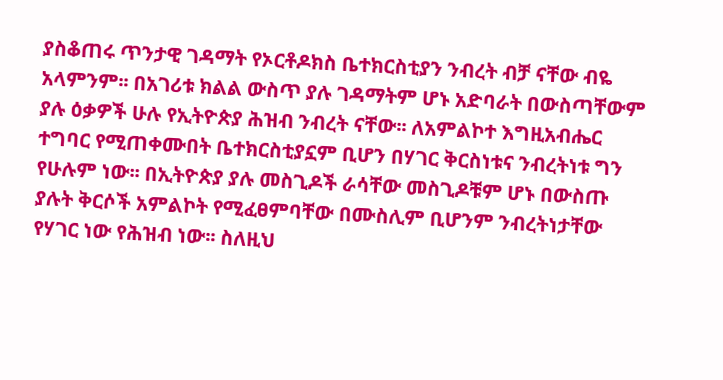ያስቆጠሩ ጥንታዊ ገዳማት የኦርቶዶክስ ቤተክርስቲያን ንብረት ብቻ ናቸው ብዬ አላምንም፡፡ በአገሪቱ ክልል ውስጥ ያሉ ገዳማትም ሆኑ አድባራት በውስጣቸውም ያሉ ዕቃዎች ሁሉ የኢትዮጵያ ሕዝብ ንብረት ናቸው፡፡ ለአምልኮተ እግዚአብሔር ተግባር የሚጠቀሙበት ቤተክርስቲያኗም ቢሆን በሃገር ቅርስነቱና ንብረትነቱ ግን የሁሉም ነው፡፡ በኢትዮጵያ ያሉ መስጊዶች ራሳቸው መስጊዶቹም ሆኑ በውስጡ ያሉት ቅርሶች አምልኮት የሚፈፀምባቸው በሙስሊም ቢሆንም ንብረትነታቸው የሃገር ነው የሕዝብ ነው፡፡ ስለዚህ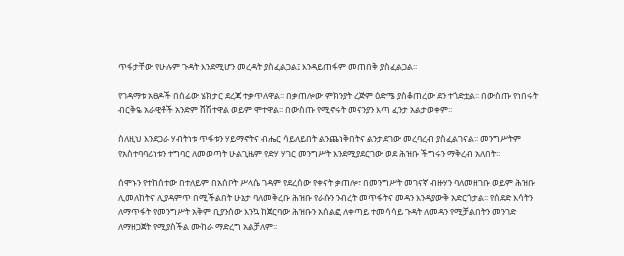ጥፋታቸው የሁሉም ጉዳት እንደሚሆን መረዳት ያስፈልጋል፤ እንዳይጠፋም መጠበቅ ያስፈልጋል፡፡

የገዳማቱ አፀዶች በሰፊው ሄክታር ደረጃ ተቃጥለዋል፡፡ በቃጠሎው ምክንያት ረጅም ዕድሜ ያስቆጠረው ደን ተጎድቷል፡፡ በውስጡ የነበሩት ብርቅዬ አራዊቶች አንድም ሸሽተዋል ወይም ሞተዋል፡፡ በውስጡ የሚኖሩት መናንያን እጣ ፈንታ አልታወቀም፡፡

ስለዚህ እንደጋራ ሃብትነቱ ጥፋቱን ሃይማኖትና ብሔር ሳይለይበት ልንጨነቅበትና ልንታደገው መረባረብ ያስፈልገናል፡፡ መንግሥትም የአስተባባሪነቱን ተግባር ለመወጣት ሁልጊዜም የድሃ ሃገር መንግሥት እንደሚያደርገው ወደ ሕዝቡ ችግሩን ማቅረብ አለበት፡፡

ሰሞኑን የተከሰተው በተለይም በአሰቦት ሥላሴ ገዳም የደረሰው የቀናት ቃጠሎ፣ በመንግሥት መገናኛ ብዙሃን ባለመዘገቡ ወይም ሕዝቡ ሊመለከትና ሊያዳምጥ በሚችልበት ሁኔታ ባለመቅረቡ ሕዝቡ የራሱን ንብረት መጥፋትና መዳን እንዳያውቅ አድርጎታል፡፡ የሰደድ እሳትን ለማጥፋት የመንግሥት አቅም ቢያንሰው እንኳ ከጀርባው ሕዝቡን አሰልፎ ለቀጣይ ተመሳሳይ ጉዳት ለመዳን የሚቻልበትን መንገድ ለማዘጋጀት የሚያስችል ሙከራ ማድረግ አልቻለም፡፡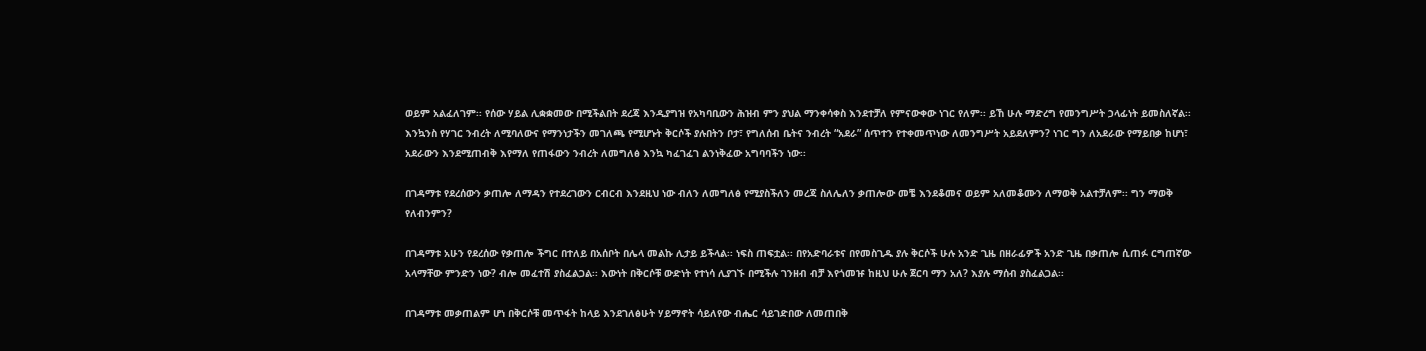ወይም አልፈለገም፡፡ የሰው ሃይል ሊቋቋመው በሚችልበት ደረጃ እንዲያግዝ የአካባቢውን ሕዝብ ምን ያህል ማንቀሳቀስ እንደተቻለ የምናውቀው ነገር የለም፡፡ ይኸ ሁሉ ማድረግ የመንግሥት ኃላፊነት ይመስለኛል፡፡ እንኳንስ የሃገር ንብረት ለሚባለውና የማንነታችን መገለጫ የሚሆኑት ቅርሶች ያሉበትን ቦታ፣ የግለሰብ ቤትና ንብረት “አደራ” ሰጥተን የተቀመጥነው ለመንግሥት አይደለምን? ነገር ግን ለአደራው የማይበቃ ከሆነ፣ አደራውን እንደሚጠብቅ እየማለ የጠፋውን ንብረት ለመግለፅ እንኳ ካፈገፈገ ልንነቅፈው አግባባችን ነው፡፡

በገዳማቱ የደረሰውን ቃጠሎ ለማዳን የተደረገውን ርብርብ እንደዚህ ነው ብለን ለመግለፅ የሚያስችለን መረጃ ስለሌለን ቃጠሎው መቼ እንደቆመና ወይም አለመቆሙን ለማወቅ አልተቻለም፡፡ ግን ማወቅ የለብንምን?

በገዳማቱ አሁን የደረሰው የቃጠሎ ችግር በተለይ በአሰቦት በሌላ መልኩ ሊታይ ይችላል፡፡ ነፍስ ጠፍቷል፡፡ በየአድባራቱና በየመስጊዱ ያሉ ቅርሶች ሁሉ አንድ ጊዜ በዘራፊዎች አንድ ጊዜ በቃጠሎ ሲጠፉ ርግጠኛው አላማቸው ምንድን ነው? ብሎ መፈተሽ ያስፈልጋል፡፡ እውነት በቅርሶቹ ውድነት የተነሳ ሊያገኙ በሚችሉ ገንዘብ ብቻ እየጎመዡ ከዚህ ሁሉ ጀርባ ማን አለ? እያሉ ማሰብ ያስፈልጋል፡፡

በገዳማቱ መቃጠልም ሆነ በቅርሶቹ መጥፋት ከላይ እንደገለፅሁት ሃይማኖት ሳይለየው ብሔር ሳይገድበው ለመጠበቅ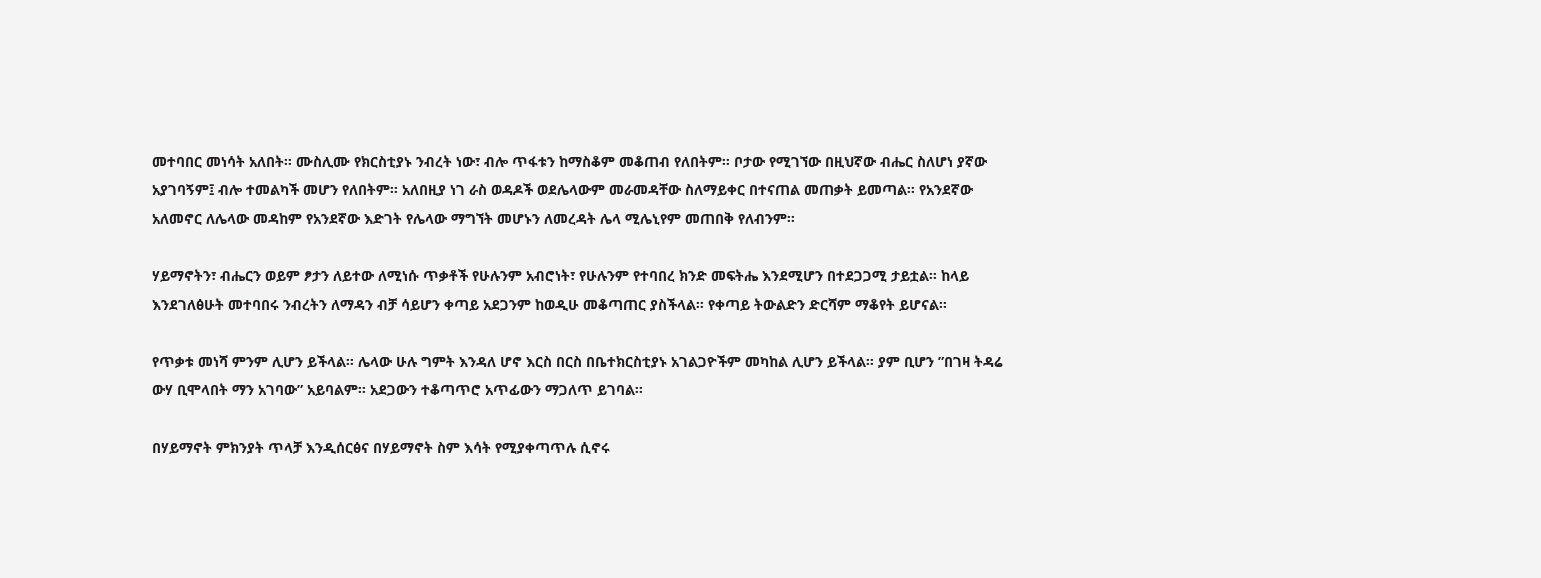መተባበር መነሳት አለበት፡፡ ሙስሊሙ የክርስቲያኑ ንብረት ነው፣ ብሎ ጥፋቱን ከማስቆም መቆጠብ የለበትም፡፡ ቦታው የሚገኘው በዚህኛው ብሔር ስለሆነ ያኛው አያገባኝም፤ ብሎ ተመልካች መሆን የለበትም፡፡ አለበዚያ ነገ ራስ ወዳዶች ወደሌላውም መራመዳቸው ስለማይቀር በተናጠል መጠቃት ይመጣል፡፡ የአንደኛው አለመኖር ለሌላው መዳከም የአንደኛው እድገት የሌላው ማግኘት መሆኑን ለመረዳት ሌላ ሚሌኒየም መጠበቅ የለብንም፡፡

ሃይማኖትን፣ ብሔርን ወይም ፆታን ለይተው ለሚነሱ ጥቃቶች የሁሉንም አብሮነት፣ የሁሉንም የተባበረ ክንድ መፍትሔ እንደሚሆን በተደጋጋሚ ታይቷል፡፡ ከላይ እንደገለፅሁት መተባበሩ ንብረትን ለማዳን ብቻ ሳይሆን ቀጣይ አደጋንም ከወዲሁ መቆጣጠር ያስችላል፡፡ የቀጣይ ትውልድን ድርሻም ማቆየት ይሆናል፡፡

የጥቃቱ መነሻ ምንም ሊሆን ይችላል፡፡ ሌላው ሁሉ ግምት እንዳለ ሆኖ እርስ በርስ በቤተክርስቲያኑ አገልጋዮችም መካከል ሊሆን ይችላል፡፡ ያም ቢሆን ”በገዛ ትዳሬ ውሃ ቢሞላበት ማን አገባው” አይባልም፡፡ አደጋውን ተቆጣጥሮ አጥፊውን ማጋለጥ ይገባል፡፡

በሃይማኖት ምክንያት ጥላቻ እንዲሰርፅና በሃይማኖት ስም እሳት የሚያቀጣጥሉ ሲኖሩ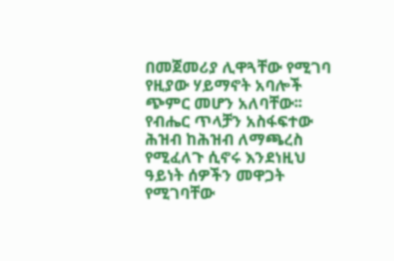በመጀመሪያ ሊዋጓቸው የሚገባ የዚያው ሃይማኖት አባሎች ጭምር መሆን አለባቸው፡፡ የብሔር ጥላቻን አስፋፍተው ሕዝብ ከሕዝብ ለማጫረስ የሚፈለጉ ሲኖሩ እንደነዚህ ዓይነት ሰዎችን መዋጋት የሚገባቸው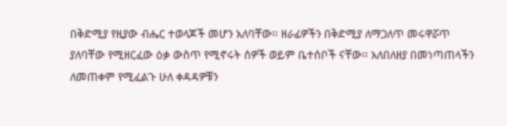በቅድሚያ የዚያው ብሔር ተወላጆች መሆን አለባቸው፡፡ ዘራፊዎችን በቅድሚያ ለማጋለጥ መሩዋሯጥ ያለባቸው የሚዘርፈው ዕቃ ውስጥ የሚኖሩት ሰዎች ወይም ቤተሰቦች ናቸው፡፡ አለበለዘያ በመነጣጠላችን ለመጠቀም የሚፈልጉ ሁለ ቀዳዳዎቹን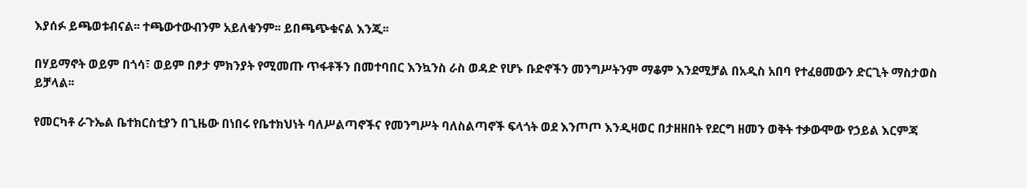እያሰፉ ይጫወቱብናል፡፡ ተጫውተውብንም አይለቁንም፡፡ ይበጫጭቁናል እንጂ፡፡

በሃይማኖት ወይም በጎሳ፣ ወይም በፆታ ምክንያት የሚመጡ ጥፋቶችን በመተባበር እንኳንስ ራስ ወዳድ የሆኑ ቡድኖችን መንግሥትንም ማቆም እንደሚቻል በአዲስ አበባ የተፈፀመውን ድርጊት ማስታወስ ይቻላል፡፡

የመርካቶ ራጉኤል ቤተክርስቲያን በጊዜው በነበሩ የቤተክህነት ባለሥልጣኖችና የመንግሥት ባለስልጣኖች ፍላጎት ወደ እንጦጦ እንዲዛወር በታዘዘበት የደርግ ዘመን ወቅት ተቃውሞው የኃይል እርምጃ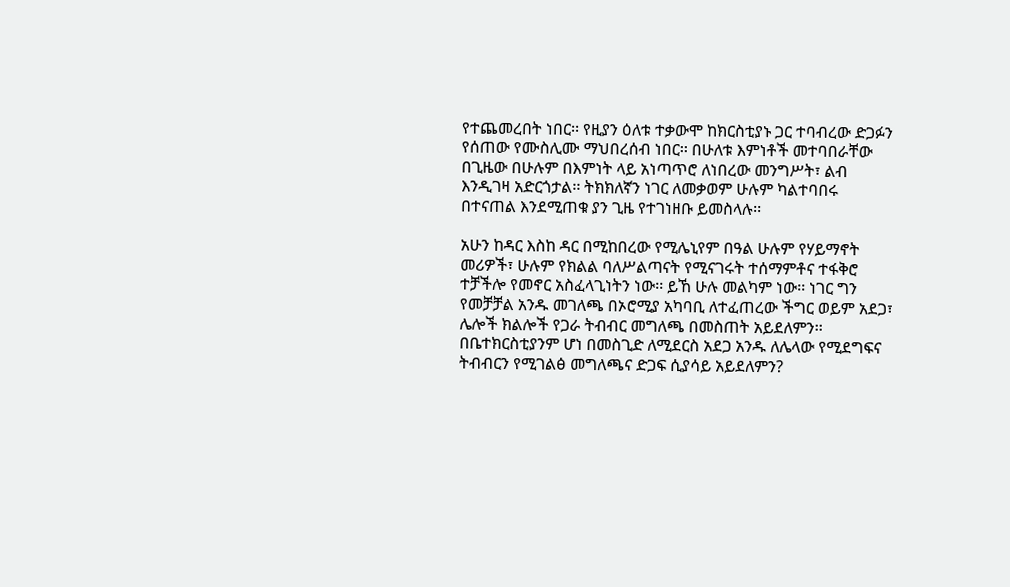የተጨመረበት ነበር፡፡ የዚያን ዕለቱ ተቃውሞ ከክርስቲያኑ ጋር ተባብረው ድጋፉን የሰጠው የሙስሊሙ ማህበረሰብ ነበር፡፡ በሁለቱ እምነቶች መተባበራቸው በጊዜው በሁሉም በእምነት ላይ አነጣጥሮ ለነበረው መንግሥት፣ ልብ እንዲገዛ አድርጎታል፡፡ ትክክለኛን ነገር ለመቃወም ሁሉም ካልተባበሩ በተናጠል እንደሚጠቁ ያን ጊዜ የተገነዘቡ ይመስላሉ፡፡

አሁን ከዳር እስከ ዳር በሚከበረው የሚሌኒየም በዓል ሁሉም የሃይማኖት መሪዎች፣ ሁሉም የክልል ባለሥልጣናት የሚናገሩት ተሰማምቶና ተፋቅሮ ተቻችሎ የመኖር አስፈላጊነትን ነው፡፡ ይኸ ሁሉ መልካም ነው፡፡ ነገር ግን የመቻቻል አንዱ መገለጫ በኦሮሚያ አካባቢ ለተፈጠረው ችግር ወይም አደጋ፣ ሌሎች ክልሎች የጋራ ትብብር መግለጫ በመስጠት አይደለምን፡፡ በቤተክርስቲያንም ሆነ በመስጊድ ለሚደርስ አደጋ አንዱ ለሌላው የሚደግፍና ትብብርን የሚገልፅ መግለጫና ድጋፍ ሲያሳይ አይደለምን?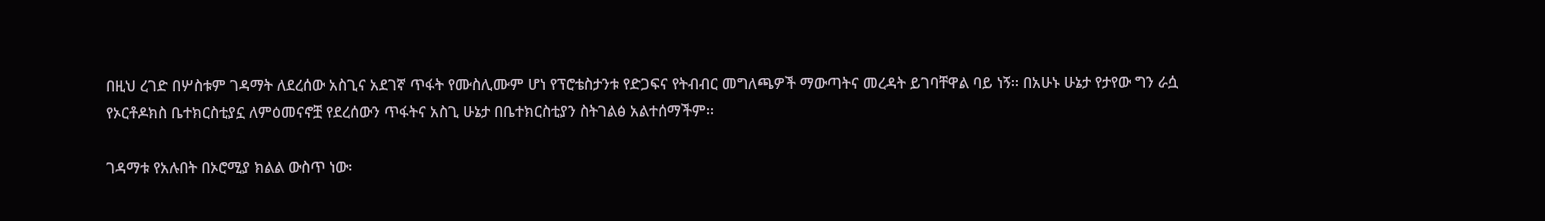በዚህ ረገድ በሦስቱም ገዳማት ለደረሰው አስጊና አደገኛ ጥፋት የሙስሊሙም ሆነ የፕሮቴስታንቱ የድጋፍና የትብብር መግለጫዎች ማውጣትና መረዳት ይገባቸዋል ባይ ነኝ፡፡ በአሁኑ ሁኔታ የታየው ግን ራሷ የኦርቶዶክስ ቤተክርስቲያኗ ለምዕመናኖቿ የደረሰውን ጥፋትና አስጊ ሁኔታ በቤተክርስቲያን ስትገልፅ አልተሰማችም፡፡

ገዳማቱ የአሉበት በኦሮሚያ ክልል ውስጥ ነው፡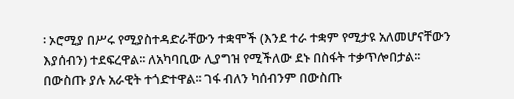፡ ኦሮሚያ በሥሩ የሚያስተዳድራቸውን ተቋሞች (እንደ ተራ ተቋም የሚታዩ አለመሆናቸውን እያሰብን) ተደፍረዋል፡፡ ለአካባቢው ሊያግዝ የሚችለው ደኑ በስፋት ተቃጥሎበታል፡፡ በውስጡ ያሉ አራዊት ተጎድተዋል፡፡ ገፋ ብለን ካሰብንም በውስጡ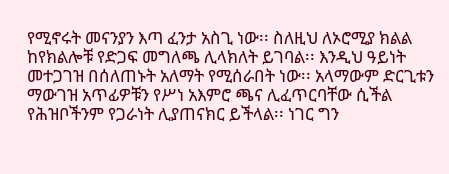የሚኖሩት መናንያን እጣ ፈንታ አስጊ ነው፡፡ ስለዚህ ለኦሮሚያ ክልል ከየክልሎቹ የድጋፍ መግለጫ ሊላክለት ይገባል፡፡ እንዲህ ዓይነት መተጋገዝ በሰለጠኑት አለማት የሚሰራበት ነው፡፡ አላማውም ድርጊቱን ማውገዝ አጥፊዎቹን የሥነ አእምሮ ጫና ሊፈጥርባቸው ሲችል የሕዝቦችንም የጋራነት ሊያጠናክር ይችላል፡፡ ነገር ግን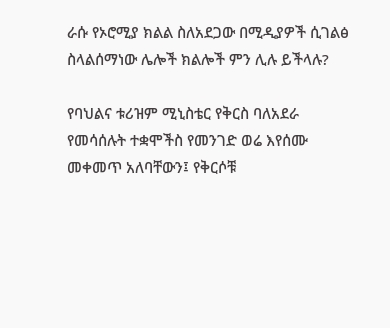ራሱ የኦሮሚያ ክልል ስለአደጋው በሚዲያዎች ሲገልፅ ስላልሰማነው ሌሎች ክልሎች ምን ሊሉ ይችላሉ?

የባህልና ቱሪዝም ሚኒስቴር የቅርስ ባለአደራ የመሳሰሉት ተቋሞችስ የመንገድ ወሬ እየሰሙ መቀመጥ አለባቸውን፤ የቅርሶቹ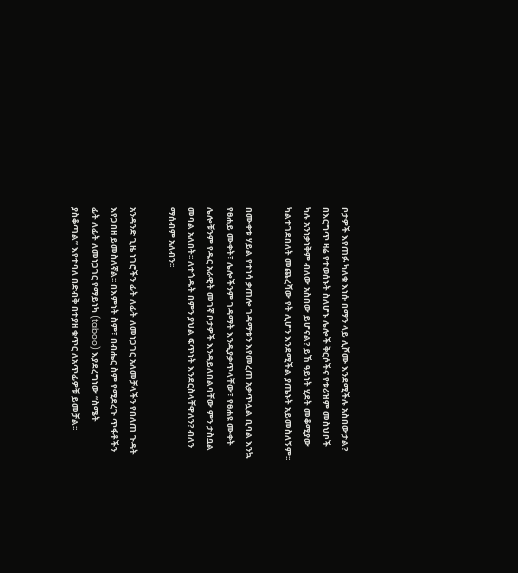ቦታዎች እየጠፉ ካለቁ እነሱ በማን ላይ ሊሾሙ እንደሚችሉ አስበውታል? በእርግጥ ዛሬ የተወሰኑት ስለሆኑ ሌሎች ቅርሶችና የቱሪዝም መስህቦች ካሉ አንነቃነቅም ብለው አስበው ይሆናል? ይኸ ዓይነት ሂደት መቆሚያው ካልተገደበለት መጨረሻው የት ሊሆን እንደሚችል ያጤኑት አይመስለኝም፡፡

በሙቀቱ ሃይል የተነሳ ቃጠሎ ገዳማቱን እየመረጠ አቃጥሏል ቢባል እንኳ የፀሐይ ሙቀት፣ ሌሎችንም ገዳማት እንዲያቃጥላቸው፣ የፀሐዩ ሙቀት ሌሎቹንም የዱር አራዊት መገኛ ቦታዎች እንዳይለበልባቸው ምን ታስቧል መባል አለበት፡፡ ለተጎዱት በምን ያህል ፍጥነት እንደርስላቸዋለን? ብለን ማሰብም አለብን፡፡

አንዳንድ ጊዜ ነገሮችን ፊት ለፊት ለመነጋገር አለመቻላችን የበለጠ ጉዳት እየጋበዘ ይመስለኛል፡፡ በእምነት ስም፣ በብሔር ስም የሚደረጉ ጥፋቶችን ፊት ለፊት ለመነጋገር የማይነካ (taboo) እያደረግነው “ስሜት ያስቆጣል” እየተባለ በድብቅ በተያዘ ቁጥር ለአጥፊዎቹ ይመቻል፡፡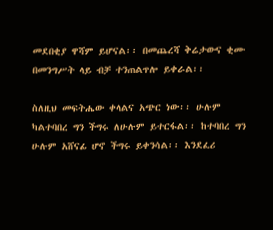መደበቂያ ዋሻም ይሆናል፡፡ በመጨረሻ ቅሬታውና ቂሙ በመንግሥት ላይ ብቻ ተንጠልጥሎ ይቀራል፡፡

ስለዚህ መፍትሔው ቀላልና አጭር ነው፡፡ ሁሉም ካልተባበረ ግን ችግሩ ለሁሉም ይተርፋል፡፡ ከተባበረ ግን ሁሉም አሸናፊ ሆኖ ችግሩ ይቀንሳል፡፡ እንደፈሪ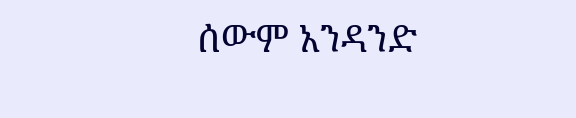ሰውም አንዳንድ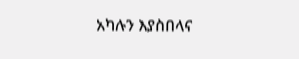አካሉን እያስበላና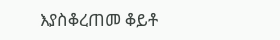እያስቆረጠመ ቆይቶ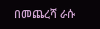በመጨረሻ ራሱ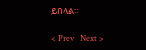ይበላል፡፡

< Prev   Next >